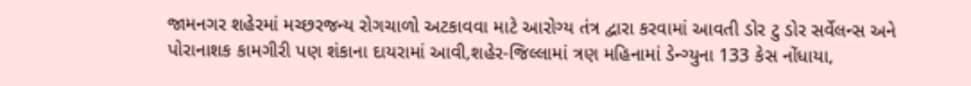જામનગર શહેરમાં મચ્છરજન્ય રોગચાળો અટકાવવા માટે આરોગ્ય તંત્ર દ્વારા કરવામાં આવતી ડોર ટુ ડોર સર્વેલન્સ અને પોરાનાશક કામગીરી પણ શંકાના દાયરામાં આવી,શહેર-જિલ્લામાં ત્રણ મહિનામાં ડેન્ગ્યુના 133 કેસ નોંધાયા,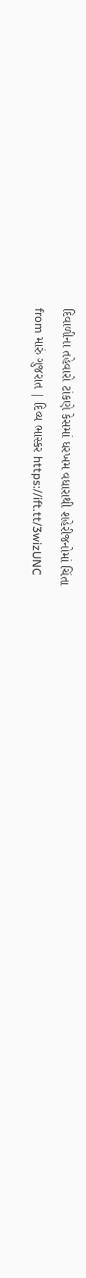દિવાળીના તહેવારો ટાંકણે કેસમાં ધરખમ વધારાથી શહેરીજનોમાં ચિંતા
from મારું ગુજરાત | દિવ્ય ભાસ્કર https://ift.tt/3wizUNC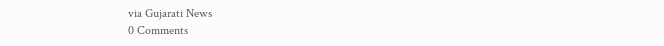via Gujarati News
0 Comments